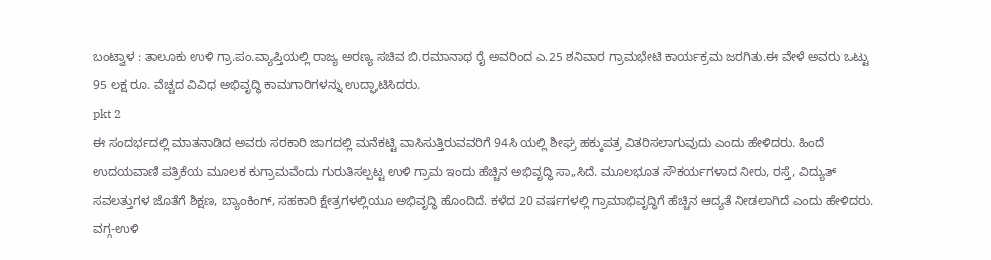ಬಂಟ್ವಾಳ : ತಾಲೂಕು ಉಳಿ ಗ್ರಾ.ಪಂ.ವ್ಯಾಪ್ತಿಯಲ್ಲಿ ರಾಜ್ಯ ಅರಣ್ಯ ಸಚಿವ ಬಿ.ರಮಾನಾಥ ರೈ ಅವರಿಂದ ಎ.25 ಶನಿವಾರ ಗ್ರಾಮಭೇಟಿ ಕಾರ್ಯಕ್ರಮ ಜರಗಿತು.ಈ ವೇಳೆ ಅವರು ಒಟ್ಟು 95 ಲಕ್ಷ ರೂ. ವೆಚ್ಚದ ವಿವಿಧ ಅಭಿವೃದ್ಧಿ ಕಾಮಗಾರಿಗಳನ್ನು ಉದ್ಘಾಟಿಸಿದರು.
pkt 2
ಈ ಸಂದರ್ಭದಲ್ಲಿ ಮಾತನಾಡಿದ ಅವರು ಸರಕಾರಿ ಜಾಗದಲ್ಲಿ ಮನೆಕಟ್ಟಿ ವಾಸಿಸುತ್ತಿರುವವರಿಗೆ 94ಸಿ ಯಲ್ಲಿ ಶೀಘ್ರ ಹಕ್ಕುಪತ್ರ ವಿತರಿಸಲಾಗುವುದು ಎಂದು ಹೇಳಿದರು. ಹಿಂದೆ ಉದಯವಾಣಿ ಪತ್ರಿಕೆಯ ಮೂಲಕ ಕುಗ್ರಾಮವೆಂದು ಗುರುತಿಸಲ್ಪಟ್ಟ ಉಳಿ ಗ್ರಾಮ ಇಂದು ಹೆಚ್ಚಿನ ಅಭಿವೃದ್ಧಿ ಸಾ„ಸಿದೆ. ಮೂಲಭೂತ ಸೌಕರ್ಯಗಳಾದ ನೀರು, ರಸ್ತೆ, ವಿದ್ಯುತ್ ಸವಲತ್ತುಗಳ ಜೊತೆಗೆ ಶಿಕ್ಷಣ, ಬ್ಯಾಂಕಿಂಗ್, ಸಹಕಾರಿ ಕ್ಷೇತ್ರಗಳಲ್ಲಿಯೂ ಅಭಿವೃದ್ಧಿ ಹೊಂದಿದೆ. ಕಳೆದ 20 ವರ್ಷಗಳಲ್ಲಿ ಗ್ರಾಮಾಭಿವೃದ್ಧಿಗೆ ಹೆಚ್ಚಿನ ಆದ್ಯತೆ ನೀಡಲಾಗಿದೆ ಎಂದು ಹೇಳಿದರು. ವಗ್ಗ-ಉಳಿ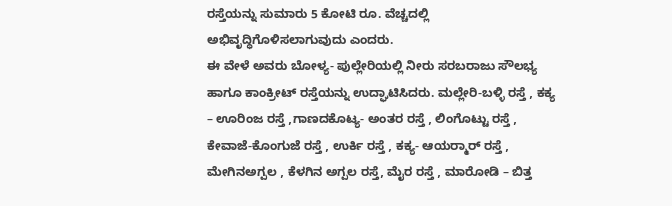ರಸ್ತೆಯನ್ನು ಸುಮಾರು 5 ಕೋಟಿ ರೂ. ವೆಚ್ಚದಲ್ಲಿ ಅಭಿವೃದ್ಧಿಗೊಳಿಸಲಾಗುವುದು ಎಂದರು.
ಈ ವೇಳೆ ಅವರು ಬೋಳ್ಯ- ಪುಲ್ಲೇರಿಯಲ್ಲಿ ನೀರು ಸರಬರಾಜು ಸೌಲಭ್ಯ ಹಾಗೂ ಕಾಂಕ್ರೀಟ್ ರಸ್ತೆಯನ್ನು ಉದ್ಘಾಟಿಸಿದರು. ಮಲ್ಲೇರಿ-ಬಳ್ಳಿ ರಸ್ತೆ , ಕಕ್ಯ – ಊರಿಂಜ ರಸ್ತೆ ,ಗಾಣದಕೊಟ್ಯ- ಅಂತರ ರಸ್ತೆ , ಲಿಂಗೊಟ್ಟು ರಸ್ತೆ , ಕೇವಾಜೆ-ಕೊಂಗುಜೆ ರಸ್ತೆ , ಉರ್ಕಿ ರಸ್ತೆ , ಕಕ್ಯ- ಆಯರ್‍ಮಾರ್ ರಸ್ತೆ , ಮೇಗಿನಅಗ್ಪಲ , ಕೆಳಗಿನ ಅಗ್ಪಲ ರಸ್ತೆ, ಮೈರ ರಸ್ತೆ , ಮಾರೋಡಿ – ಬಿತ್ತ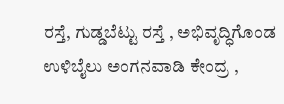ರಸ್ತೆ, ಗುಡ್ಡಬೆಟ್ಟು ರಸ್ತೆ , ಅಭಿವೃದ್ಧಿಗೊಂಡ ಉಳಿಬೈಲು ಅಂಗನವಾಡಿ ಕೇಂದ್ರ ,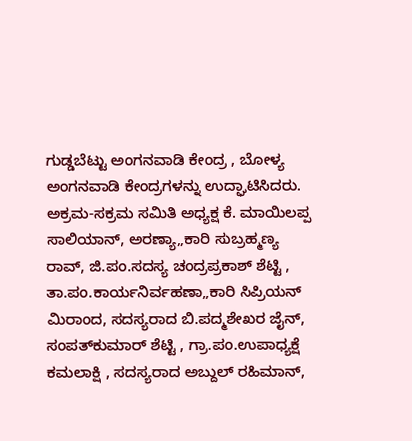ಗುಡ್ಡಬೆಟ್ಟು ಅಂಗನವಾಡಿ ಕೇಂದ್ರ , ಬೋಳ್ಯ ಅಂಗನವಾಡಿ ಕೇಂದ್ರಗಳನ್ನು ಉದ್ಘಾಟಿಸಿದರು.
ಅಕ್ರಮ-ಸಕ್ರಮ ಸಮಿತಿ ಅಧ್ಯಕ್ಷ ಕೆ. ಮಾಯಿಲಪ್ಪ ಸಾಲಿಯಾನ್, ಅರಣ್ಯಾ„ಕಾರಿ ಸುಬ್ರಹ್ಮಣ್ಯ ರಾವ್, ಜಿ.ಪಂ.ಸದಸ್ಯ ಚಂದ್ರಪ್ರಕಾಶ್ ಶೆಟ್ಟಿ , ತಾ.ಪಂ.ಕಾರ್ಯನಿರ್ವಹಣಾ„ಕಾರಿ ಸಿಪ್ರಿಯನ್ ಮಿರಾಂದ, ಸದಸ್ಯರಾದ ಬಿ.ಪದ್ಮಶೇಖರ ಜೈನ್, ಸಂಪತ್‍ಕುಮಾರ್ ಶೆಟ್ಟಿ , ಗ್ರಾ.ಪಂ.ಉಪಾಧ್ಯಕ್ಷೆ ಕಮಲಾಕ್ಷಿ , ಸದಸ್ಯರಾದ ಅಬ್ದುಲ್ ರಹಿಮಾನ್,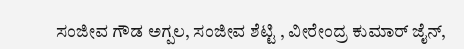ಸಂಜೀವ ಗೌಡ ಅಗ್ಪಲ, ಸಂಜೀವ ಶೆಟ್ಟಿ , ವೀರೇಂದ್ರ ಕುಮಾರ್ ಜೈನ್,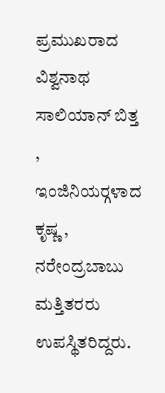ಪ್ರಮುಖರಾದ ವಿಶ್ವನಾಥ ಸಾಲಿಯಾನ್ ಬಿತ್ತ , ಇಂಜಿನಿಯರ್‍ಗಳಾದ ಕೃಷ್ಣ , ನರೇಂದ್ರಬಾಬು ಮತ್ತಿತರರು ಉಪಸ್ಥಿತರಿದ್ದರು.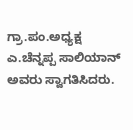ಗ್ರಾ.ಪಂ.ಅಧ್ಯಕ್ಷ ಎ.ಚೆನ್ನಪ್ಪ ಸಾಲಿಯಾನ್ ಅವರು ಸ್ವಾಗತಿಸಿದರು.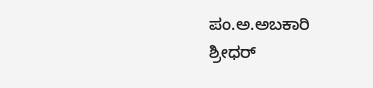ಪಂ.ಅ.ಅಬಕಾರಿ ಶ್ರೀಧರ್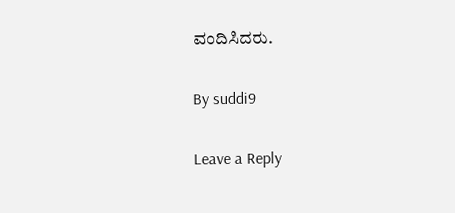ವಂದಿಸಿದರು.

By suddi9

Leave a Reply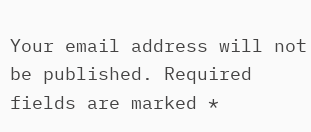Your email address will not be published. Required fields are marked *